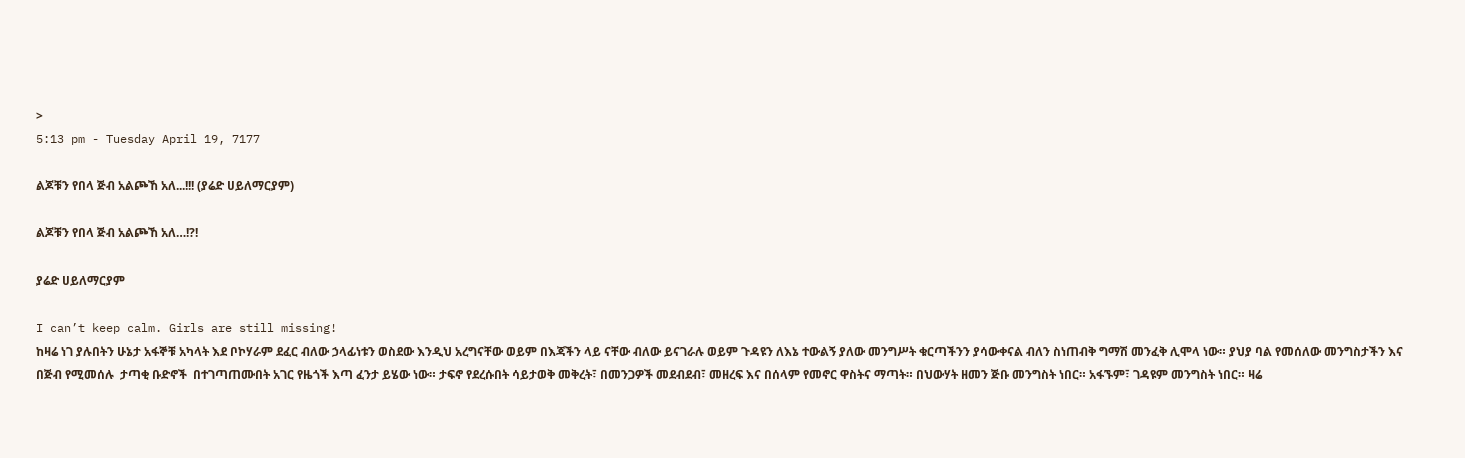>
5:13 pm - Tuesday April 19, 7177

ልጆቹን የበላ ጅብ አልጮኸ አለ...!!! (ያሬድ ሀይለማርያም)

ልጆቹን የበላ ጅብ አልጮኸ አለ…!?!

ያሬድ ሀይለማርያም

I can’t keep calm. Girls are still missing!
ከዛሬ ነገ ያሉበትን ሁኔታ አፋኞቹ አካላት እደ ቦኮሃራም ደፈር ብለው ኃላፊነቱን ወስደው እንዲህ አረግናቸው ወይም በእጃችን ላይ ናቸው ብለው ይናገራሉ ወይም ጉዳዩን ለእኔ ተውልኝ ያለው መንግሥት ቁርጣችንን ያሳውቀናል ብለን ስነጠብቅ ግማሽ መንፈቅ ሊሞላ ነው። ያህያ ባል የመሰለው መንግስታችን እና በጅብ የሚመሰሉ  ታጣቂ ቡድኖች  በተገጣጠሙበት አገር የዜጎች እጣ ፈንታ ይሄው ነው። ታፍኖ የደረሱበት ሳይታወቅ መቅረት፣ በመንጋዎች መደብደብ፣ መዘረፍ እና በሰላም የመኖር ዋስትና ማጣት። በህውሃት ዘመን ጅቡ መንግስት ነበር። አፋኙም፣ ገዳዩም መንግስት ነበር። ዛሬ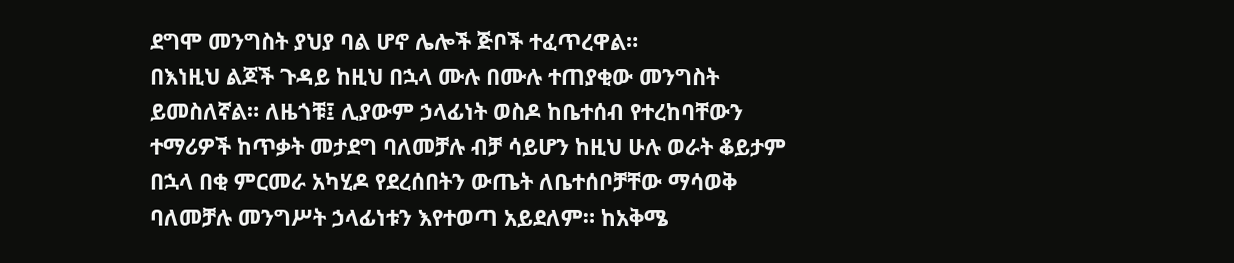ደግሞ መንግስት ያህያ ባል ሆኖ ሌሎች ጅቦች ተፈጥረዋል።
በእነዚህ ልጆች ጉዳይ ከዚህ በኋላ ሙሉ በሙሉ ተጠያቂው መንግስት ይመስለኛል። ለዜጎቹ፤ ሊያውም ኃላፊነት ወስዶ ከቤተሰብ የተረከባቸውን ተማሪዎች ከጥቃት መታደግ ባለመቻሉ ብቻ ሳይሆን ከዚህ ሁሉ ወራት ቆይታም በኋላ በቂ ምርመራ አካሂዶ የደረሰበትን ውጤት ለቤተሰቦቻቸው ማሳወቅ ባለመቻሉ መንግሥት ኃላፊነቱን እየተወጣ አይደለም። ከአቅሜ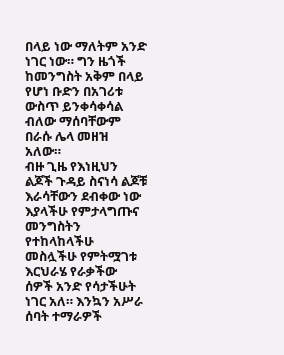በላይ ነው ማለትም አንድ ነገር ነው። ግን ዜጎች ከመንግስት አቅም በላይ የሆነ ቡድን በአገሪቱ ውስጥ ይንቀሳቀሳል ብለው ማሰባቸውም በራሱ ሌላ መዘዝ አለው።
ብዙ ጊዜ የእነዚህን ልጆች ጉዳይ ስናነሳ ልጆቹ እራሳቸውን ደብቀው ነው እያላችሁ የምታላግጡና መንግስትን የተከላከላችሁ መስሏችሁ የምትሟገቱ እርህራሄ የራቃችው ሰዎች አንድ የሳታችሁት ነገር አለ። እንኳን አሥራ ሰባት ተማራዎች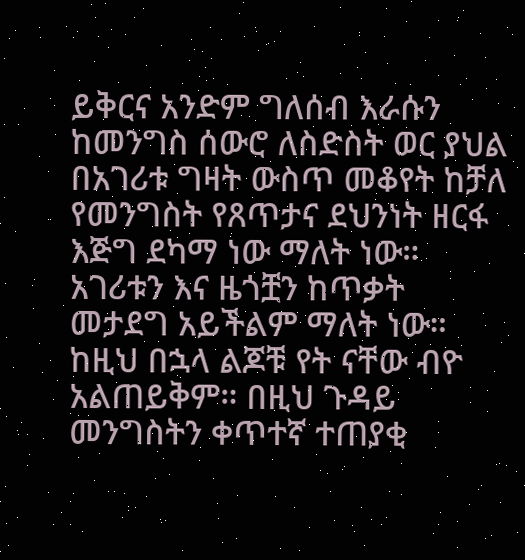ይቅርና አንድም ግለሰብ እራሱን ከመንግስ ሰውሮ ለስድስት ወር ያህል በአገሪቱ ግዛት ውስጥ መቆየት ከቻለ የመንግስት የጸጥታና ደህንነት ዘርፋ እጅግ ደካማ ነው ማለት ነው። አገሪቱን እና ዜጎቿን ከጥቃት መታደግ አይችልም ማለት ነው። ከዚህ በኋላ ልጆቹ የት ናቸው ብዮ አልጠይቅም። በዚህ ጉዳይ መንግስትን ቀጥተኛ ተጠያቂ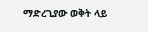ማድረጊያው ወቅት ላይ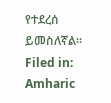የተደረሰ ይመስለኛል።
Filed in: Amharic